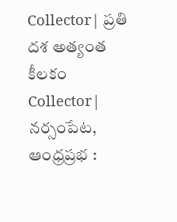Collector| ప్రతి దశ అత్యంత కీలకం
Collector| నర్సంపేట, ఆంధ్రప్రభ :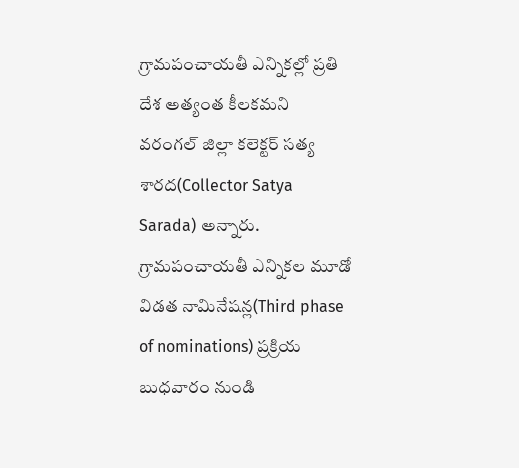గ్రామపంచాయతీ ఎన్నికల్లో ప్రతి దేశ అత్యంత కీలకమని వరంగల్ జిల్లా కలెక్టర్ సత్య శారద(Collector Satya Sarada) అన్నారు. గ్రామపంచాయతీ ఎన్నికల మూడో విడత నామినేషన్ల(Third phase of nominations) ప్రక్రియ బుధవారం నుండి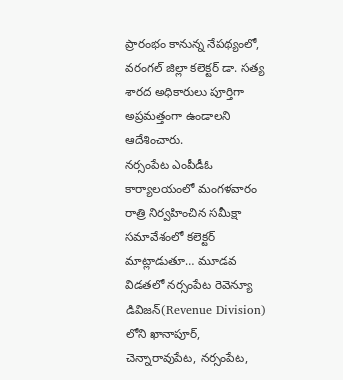ప్రారంభం కానున్న నేపథ్యంలో, వరంగల్ జిల్లా కలెక్టర్ డా. సత్య శారద అధికారులు పూర్తిగా అప్రమత్తంగా ఉండాలని ఆదేశించారు.
నర్సంపేట ఎంపీడీఓ కార్యాలయంలో మంగళవారం రాత్రి నిర్వహించిన సమీక్షా సమావేశంలో కలెక్టర్ మాట్లాడుతూ… మూడవ విడతలో నర్సంపేట రెవెన్యూ డివిజన్(Revenue Division) లోని ఖానాపూర్, చెన్నారావుపేట, నర్సంపేట,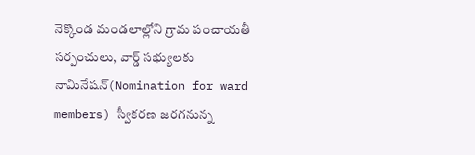నెక్కొండ మండలాల్లోని గ్రామ పంచాయతీ సర్పంచులు, వార్డ్ సభ్యులకు నామినేషన్(Nomination for ward members) స్వీకరణ జరగనున్న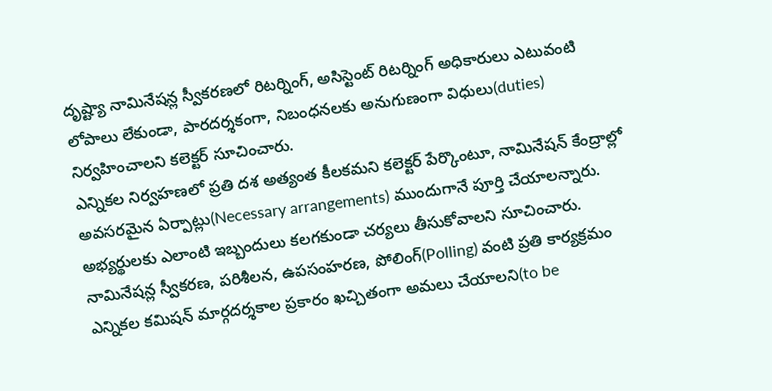దృష్ట్యా నామినేషన్ల స్వీకరణలో రిటర్నింగ్, అసిస్టెంట్ రిటర్నింగ్ అధికారులు ఎటువంటి లోపాలు లేకుండా, పారదర్శకంగా, నిబంధనలకు అనుగుణంగా విధులు(duties) నిర్వహించాలని కలెక్టర్ సూచించారు.
ఎన్నికల నిర్వహణలో ప్రతి దశ అత్యంత కీలకమని కలెక్టర్ పేర్కొంటూ, నామినేషన్ కేంద్రాల్లో అవసరమైన ఏర్పాట్లు(Necessary arrangements) ముందుగానే పూర్తి చేయాలన్నారు. అభ్యర్థులకు ఎలాంటి ఇబ్బందులు కలగకుండా చర్యలు తీసుకోవాలని సూచించారు. నామినేషన్ల స్వీకరణ, పరిశీలన, ఉపసంహరణ, పోలింగ్(Polling) వంటి ప్రతి కార్యక్రమం ఎన్నికల కమిషన్ మార్గదర్శకాల ప్రకారం ఖచ్చితంగా అమలు చేయాలని(to be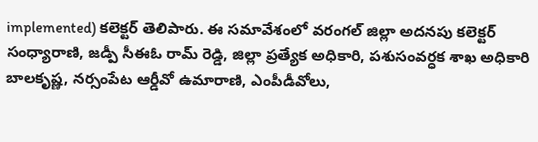implemented) కలెక్టర్ తెలిపారు. ఈ సమావేశంలో వరంగల్ జిల్లా అదనపు కలెక్టర్ సంధ్యారాణి, జడ్పీ సీఈఓ రామ్ రెడ్డి, జిల్లా ప్రత్యేక అధికారి, పశుసంవర్ధక శాఖ అధికారి బాలకృష్ణ, నర్సంపేట ఆర్డీవో ఉమారాణి, ఎంపీడీవోలు,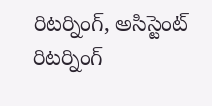రిటర్నింగ్, అసిస్టెంట్ రిటర్నింగ్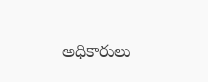అధికారులు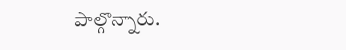పాల్గొన్నారు.